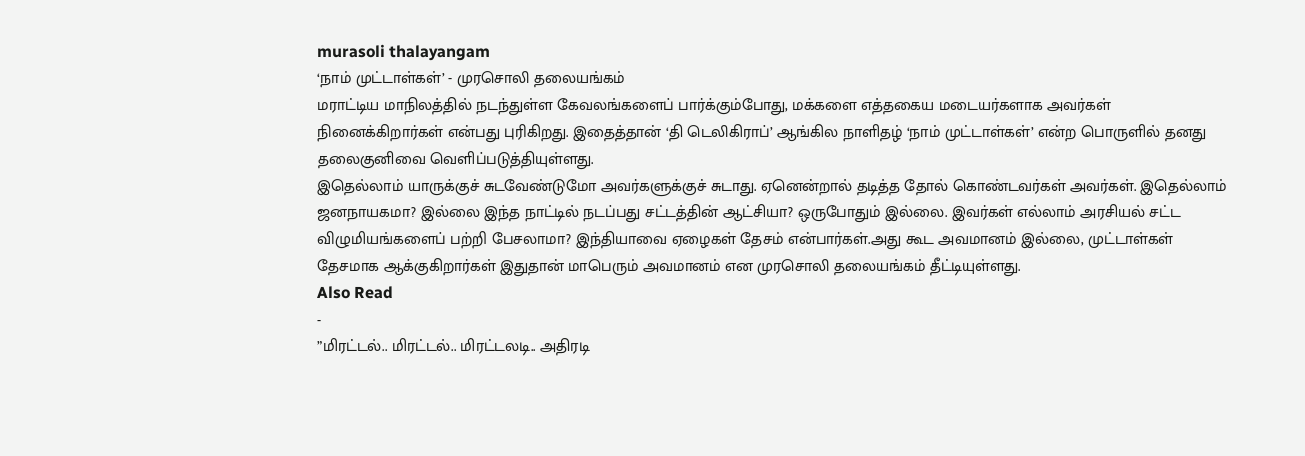murasoli thalayangam
‘நாம் முட்டாள்கள்’ - முரசொலி தலையங்கம்
மராட்டிய மாநிலத்தில் நடந்துள்ள கேவலங்களைப் பார்க்கும்போது, மக்களை எத்தகைய மடையர்களாக அவர்கள் நினைக்கிறார்கள் என்பது புரிகிறது. இதைத்தான் ‘தி டெலிகிராப்’ ஆங்கில நாளிதழ் ‘நாம் முட்டாள்கள்’ என்ற பொருளில் தனது தலைகுனிவை வெளிப்படுத்தியுள்ளது.
இதெல்லாம் யாருக்குச் சுடவேண்டுமோ அவர்களுக்குச் சுடாது. ஏனென்றால் தடித்த தோல் கொண்டவர்கள் அவர்கள். இதெல்லாம் ஜனநாயகமா? இல்லை இந்த நாட்டில் நடப்பது சட்டத்தின் ஆட்சியா? ஒருபோதும் இல்லை. இவர்கள் எல்லாம் அரசியல் சட்ட விழுமியங்களைப் பற்றி பேசலாமா? இந்தியாவை ஏழைகள் தேசம் என்பார்கள்.அது கூட அவமானம் இல்லை, முட்டாள்கள் தேசமாக ஆக்குகிறார்கள் இதுதான் மாபெரும் அவமானம் என முரசொலி தலையங்கம் தீட்டியுள்ளது.
Also Read
-
”மிரட்டல்.. மிரட்டல்.. மிரட்டலடி.. அதிரடி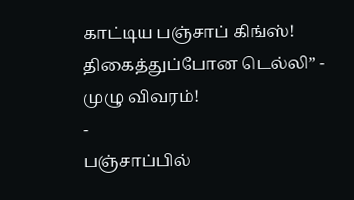காட்டிய பஞ்சாப் கிங்ஸ்! திகைத்துப்போன டெல்லி” - முழு விவரம்!
-
பஞ்சாப்பில்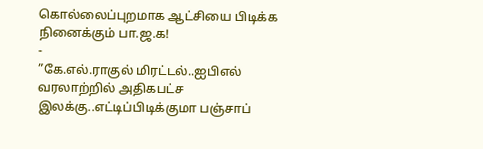கொல்லைப்புறமாக ஆட்சியை பிடிக்க நினைக்கும் பா.ஜ.க!
-
”கே.எல்.ராகுல் மிரட்டல்..ஐபிஎல் வரலாற்றில் அதிகபட்ச இலக்கு..எட்டிப்பிடிக்குமா பஞ்சாப்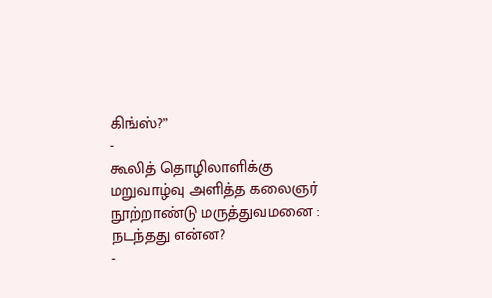கிங்ஸ்?”
-
கூலித் தொழிலாளிக்கு மறுவாழ்வு அளித்த கலைஞர் நூற்றாண்டு மருத்துவமனை : நடந்தது என்ன?
-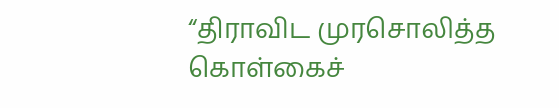“திராவிட முரசொலித்த கொள்கைச்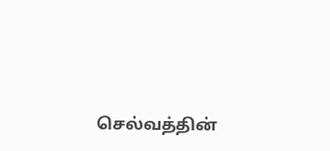செல்வத்தின்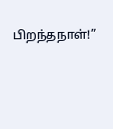பிறந்தநாள்!”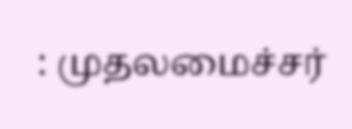: முதலமைச்சர்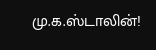மு.க.ஸ்டாலின்!